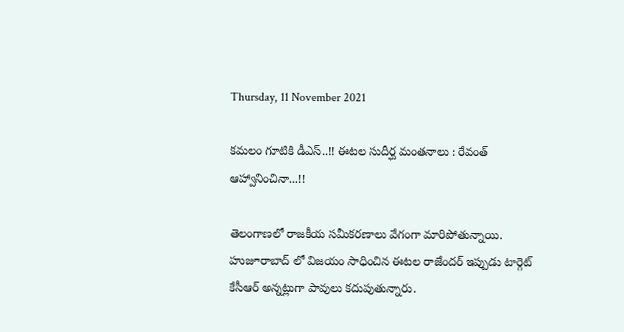Thursday, 11 November 2021

కమలం గూటికి డీఎస్..!! ఈటల సుదీర్ఘ మంతనాలు : రేవంత్ ఆహ్వానించినా...!!

తెలంగాణలో రాజకీయ సమీకరణాలు వేగంగా మారిపోతున్నాయి. హుజూరాబాద్ లో విజయం సాధించిన ఈటల రాజేందర్ ఇప్పుడు టార్గెట్ కేసీఆర్ అన్నట్లుగా పావులు కదుపుతున్నారు.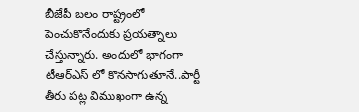బీజేపీ బలం రాష్ట్రంలో పెంచుకొనేందుకు ప్రయత్నాలు చేస్తున్నారు. అందులో భాగంగా టీఆర్ఎస్ లో కొనసాగుతూనే..పార్టీ తీరు పట్ల విముఖంగా ఉన్న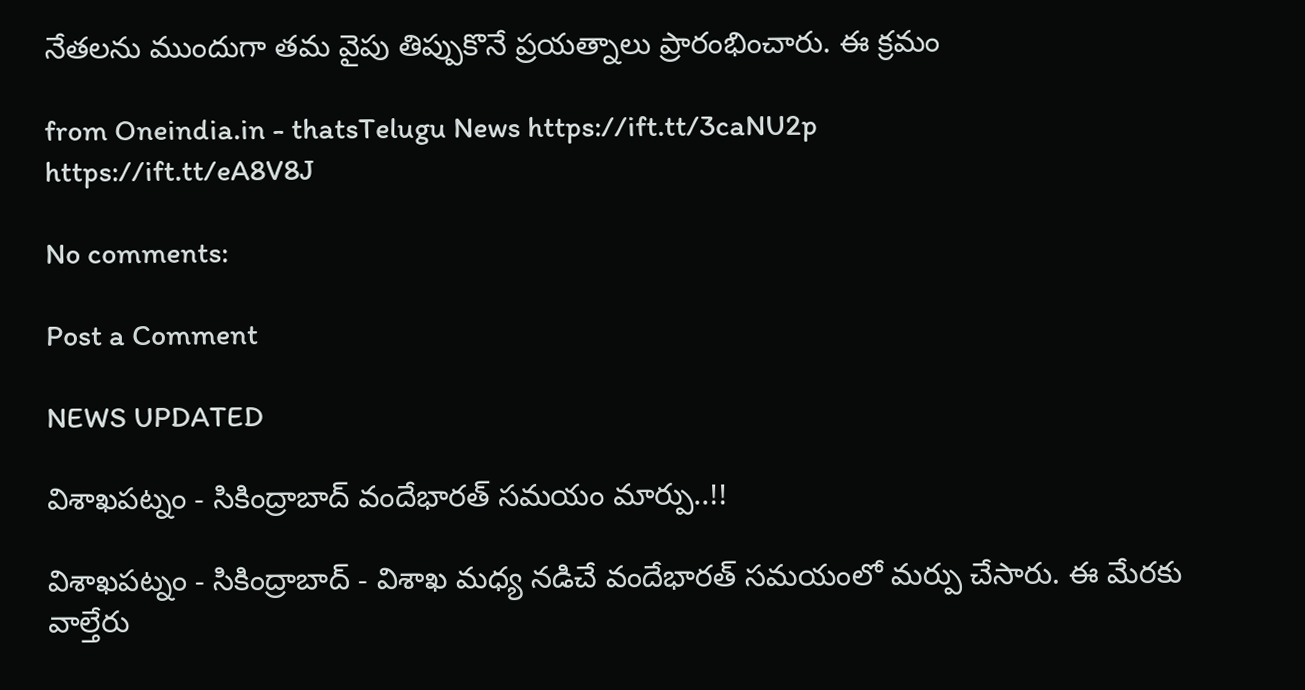నేతలను ముందుగా తమ వైపు తిప్పుకొనే ప్రయత్నాలు ప్రారంభించారు. ఈ క్రమం

from Oneindia.in - thatsTelugu News https://ift.tt/3caNU2p
https://ift.tt/eA8V8J

No comments:

Post a Comment

NEWS UPDATED

విశాఖపట్నం - సికింద్రాబాద్ వందేభారత్ సమయం మార్పు..!!

విశాఖపట్నం - సికింద్రాబాద్ - విశాఖ మధ్య నడిచే వందేభారత్ సమయంలో మర్పు చేసారు. ఈ మేరకు వాల్తేరు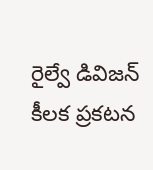రైల్వే డివిజన్ కీలక ప్రకటన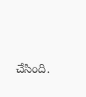చేసింది.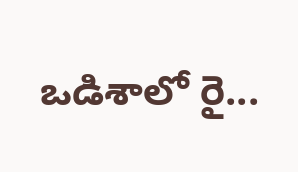ఒడిశాలో రై...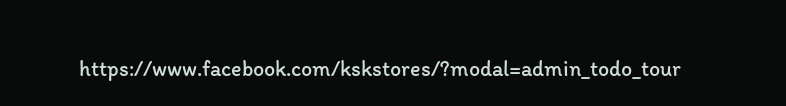https://www.facebook.com/kskstores/?modal=admin_todo_tour